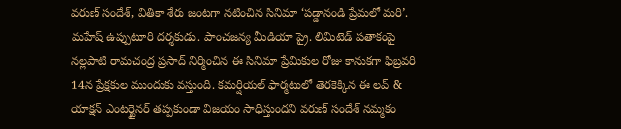వరుణ్ సందేశ్, వితికా శేరు జంటగా నటించిన సినిమా ‘పడ్డానండి ప్రేమలో మరి’. మహేష్ ఉప్పుటూరి దర్శకుడు. పాంచజన్య మీడియా ప్రై. లిమిటెడ్ పతాకంపై నల్లపాటి రామచంద్ర ప్రసాద్ నిర్మించిన ఈ సినిమా ప్రేమికుల రోజు కానుకగా ఫిబ్రవరి 14న ప్రేక్షకుల ముందుకు వస్తుంది. కమర్షియల్ ఫార్మటులో తెరకెక్కిన ఈ లవ్ & యాక్షన్ ఎంటర్టైనర్ తప్పకుండా విజయం సాధిస్తుందని వరుణ్ సందేశ్ నమ్మకం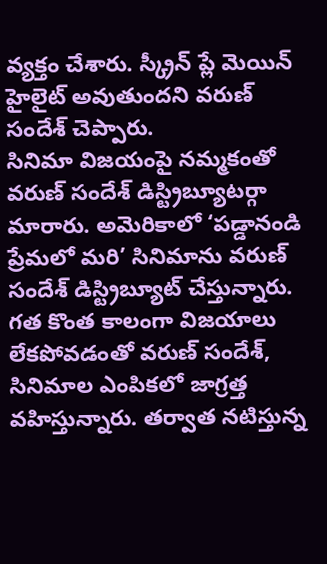వ్యక్తం చేశారు. స్క్రీన్ ప్లే మెయిన్ హైలైట్ అవుతుందని వరుణ్ సందేశ్ చెప్పారు.
సినిమా విజయంపై నమ్మకంతో వరుణ్ సందేశ్ డిస్ట్రిబ్యూటర్గా మారారు. అమెరికాలో ‘పడ్డానండి ప్రేమలో మరి’ సినిమాను వరుణ్ సందేశ్ డిస్ట్రిబ్యూట్ చేస్తున్నారు. గత కొంత కాలంగా విజయాలు లేకపోవడంతో వరుణ్ సందేశ్, సినిమాల ఎంపికలో జాగ్రత్త వహిస్తున్నారు. తర్వాత నటిస్తున్న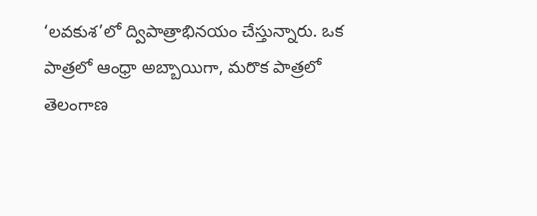‘లవకుశ’లో ద్విపాత్రాభినయం చేస్తున్నారు. ఒక పాత్రలో ఆంధ్రా అబ్బాయిగా, మరొక పాత్రలో తెలంగాణ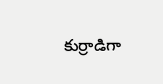కుర్రాడిగా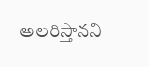అలరిస్తానని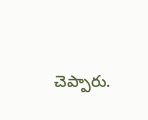చెప్పారు.